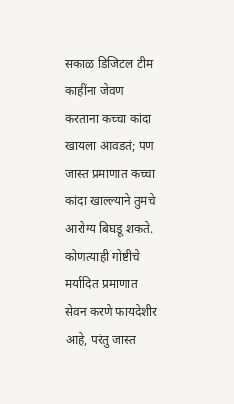सकाळ डिजिटल टीम
काहींना जेवण करताना कच्चा कांदा खायला आवडतं; पण जास्त प्रमाणात कच्चा कांदा खाल्ल्याने तुमचे आरोग्य बिघडू शकते.
कोणत्याही गोष्टीचे मर्यादित प्रमाणात सेवन करणे फायदेशीर आहे, परंतु जास्त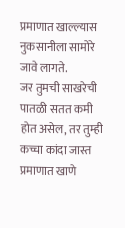प्रमाणात खाल्ल्यास नुकसानीला सामोरे जावे लागते.
जर तुमची साखरेची पातळी सतत कमी होत असेल, तर तुम्ही कच्चा कांदा जास्त प्रमाणात खाणे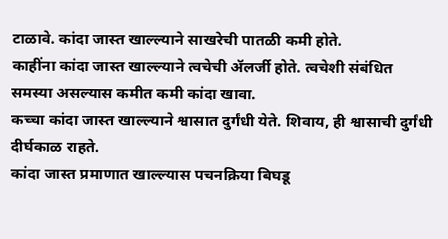टाळावे. कांदा जास्त खाल्ल्याने साखरेची पातळी कमी होते.
काहींना कांदा जास्त खाल्ल्याने त्वचेची ॲलर्जी होते. त्वचेशी संबंधित समस्या असल्यास कमीत कमी कांदा खावा.
कच्चा कांदा जास्त खाल्ल्याने श्वासात दुर्गंधी येते. शिवाय, ही श्वासाची दुर्गंधी दीर्घकाळ राहते.
कांदा जास्त प्रमाणात खाल्ल्यास पचनक्रिया बिघडू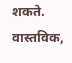शकते. वास्तविक,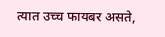त्यात उच्च फायबर असते,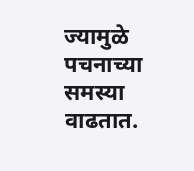ज्यामुळे पचनाच्या समस्या वाढतात.